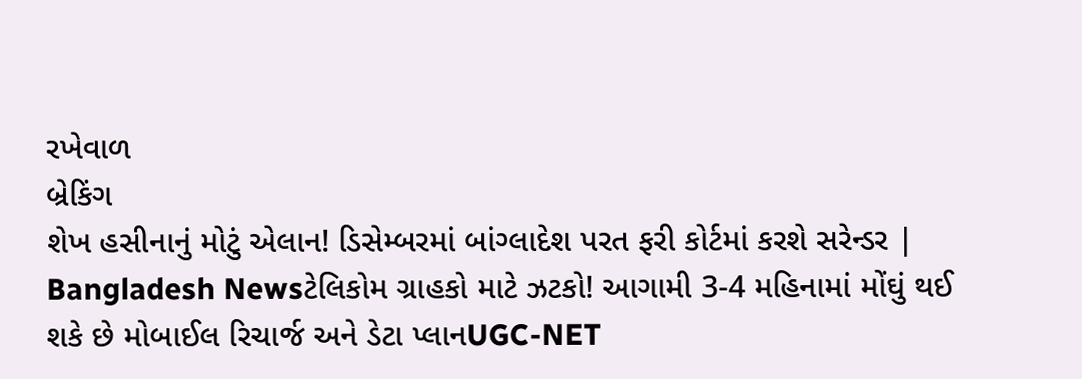રખેવાળ
બ્રેકિંગ
શેખ હસીનાનું મોટું એલાન! ડિસેમ્બરમાં બાંગ્લાદેશ પરત ફરી કોર્ટમાં કરશે સરેન્ડર | Bangladesh Newsટેલિકોમ ગ્રાહકો માટે ઝટકો! આગામી 3-4 મહિનામાં મોંઘું થઈ શકે છે મોબાઈલ રિચાર્જ અને ડેટા પ્લાનUGC-NET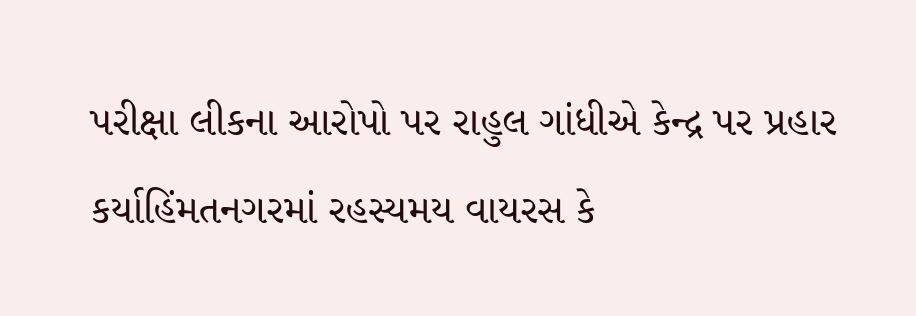પરીક્ષા લીકના આરોપો પર રાહુલ ગાંધીએ કેન્દ્ર પર પ્રહાર કર્યાહિંમતનગરમાં રહસ્યમય વાયરસ કે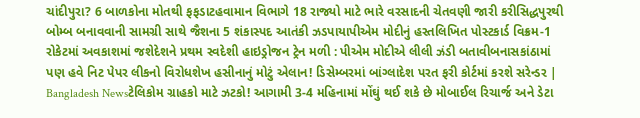ચાંદીપુરા? 6 બાળકોના મોતથી ફફડાટહવામાન વિભાગે 18 રાજ્યો માટે ભારે વરસાદની ચેતવણી જારી કરીસિદ્ધપુરથી બોમ્બ બનાવવાની સામગ્રી સાથે જૈશના 5 શંકાસ્પદ આતંકી ઝડપાયાપીએમ મોદીનું હસ્તલિખિત પોસ્ટકાર્ડ વિક્રમ-1 રોકેટમાં અવકાશમાં જશેદેશને પ્રથમ સ્વદેશી હાઇડ્રોજન ટ્રેન મળી : પીએમ મોદીએ લીલી ઝંડી બતાવીબનાસકાંઠામાં પણ હવે નિટ પેપર લીકનો વિરોધશેખ હસીનાનું મોટું એલાન! ડિસેમ્બરમાં બાંગ્લાદેશ પરત ફરી કોર્ટમાં કરશે સરેન્ડર | Bangladesh Newsટેલિકોમ ગ્રાહકો માટે ઝટકો! આગામી 3-4 મહિનામાં મોંઘું થઈ શકે છે મોબાઈલ રિચાર્જ અને ડેટા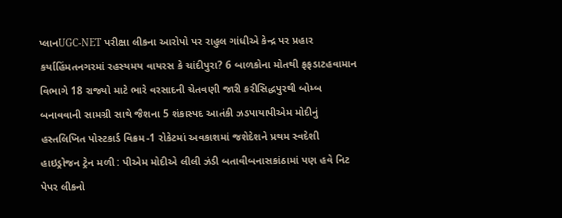પ્લાનUGC-NET પરીક્ષા લીકના આરોપો પર રાહુલ ગાંધીએ કેન્દ્ર પર પ્રહાર કર્યાહિંમતનગરમાં રહસ્યમય વાયરસ કે ચાંદીપુરા? 6 બાળકોના મોતથી ફફડાટહવામાન વિભાગે 18 રાજ્યો માટે ભારે વરસાદની ચેતવણી જારી કરીસિદ્ધપુરથી બોમ્બ બનાવવાની સામગ્રી સાથે જૈશના 5 શંકાસ્પદ આતંકી ઝડપાયાપીએમ મોદીનું હસ્તલિખિત પોસ્ટકાર્ડ વિક્રમ-1 રોકેટમાં અવકાશમાં જશેદેશને પ્રથમ સ્વદેશી હાઇડ્રોજન ટ્રેન મળી : પીએમ મોદીએ લીલી ઝંડી બતાવીબનાસકાંઠામાં પણ હવે નિટ પેપર લીકનો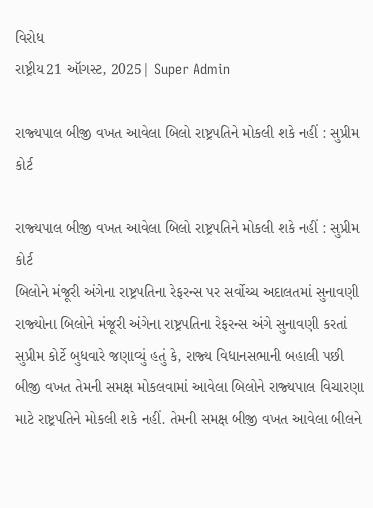વિરોધ
રાષ્ટ્રીય21 ઑગસ્ટ, 2025| Super Admin

રાજ્‍યપાલ બીજી વખત આવેલા બિલો રાષ્ટ્રપતિને મોકલી શકે નહીં : સુપ્રીમ કોર્ટ

રાજ્‍યપાલ બીજી વખત આવેલા બિલો રાષ્ટ્રપતિને મોકલી શકે નહીં : સુપ્રીમ કોર્ટ
બિલોને મંજૂરી અંગેના રાષ્ટ્રપતિના રેફરન્‍સ પર સર્વોચ્‍ચ અદાલતમાં સુનાવણી રાજ્‍યોના બિલોને મંજૂરી અંગેના રાષ્ટ્રપતિના રેફરન્‍સ અંગે સુનાવણી કરતાં સુપ્રીમ કોર્ટે બુધવારે જણાવ્‍યું હતું કે, રાજ્‍ય વિધાનસભાની બહાલી પછી બીજી વખત તેમની સમક્ષ મોકલવામાં આવેલા બિલોને રાજ્‍યપાલ વિચારણા માટે રાષ્ટ્રપતિને મોકલી શકે નહીં. તેમની સમક્ષ બીજી વખત આવેલા બીલને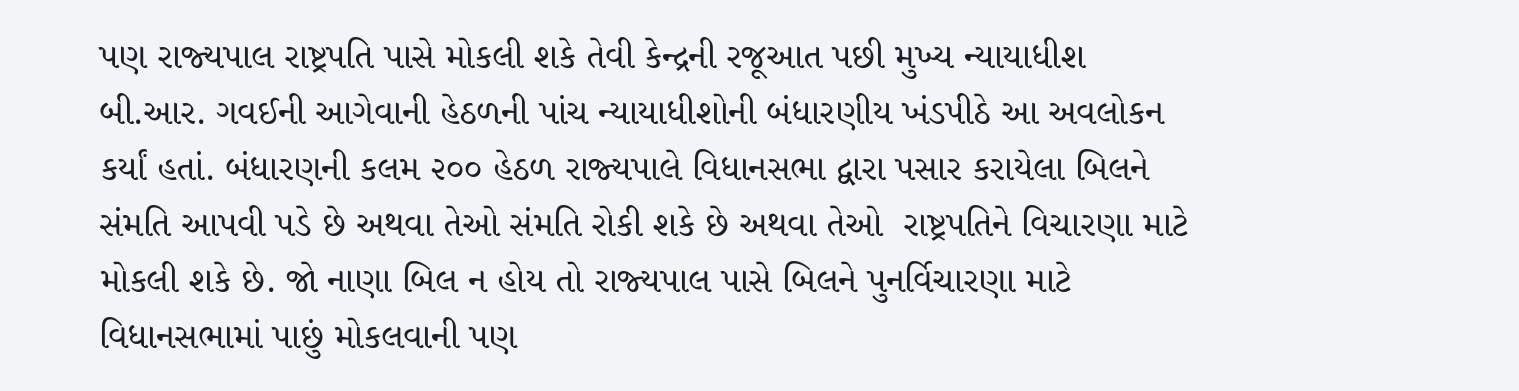પણ રાજ્‍યપાલ રાષ્ટ્રપતિ પાસે મોકલી શકે તેવી કેન્‍દ્રની રજૂઆત પછી મુખ્‍ય ન્‍યાયાધીશ બી.આર. ગવઈની આગેવાની હેઠળની પાંચ ન્‍યાયાધીશોની બંધારણીય ખંડપીઠે આ અવલોકન કર્યાં હતાં. બંધારણની કલમ ૨૦૦ હેઠળ રાજ્‍યપાલે વિધાનસભા દ્વારા પસાર કરાયેલા બિલને સંમતિ આપવી પડે છે અથવા તેઓ સંમતિ રોકી શકે છે અથવા તેઓ  રાષ્ટ્રપતિને વિચારણા માટે મોકલી શકે છે. જો નાણા બિલ ન હોય તો રાજ્‍યપાલ પાસે બિલને પુનર્વિચારણા માટે વિધાનસભામાં પાછું મોકલવાની પણ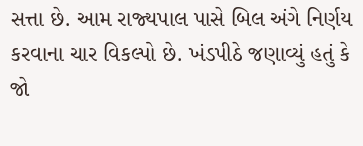સત્તા છે. આમ રાજ્‍યપાલ પાસે બિલ અંગે નિર્ણય કરવાના ચાર વિકલ્‍પો છે. ખંડપીઠે જણાવ્‍યું હતું કે જો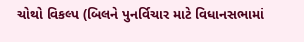ચોથો વિકલ્‍પ (બિલને પુનર્વિચાર માટે વિધાનસભામાં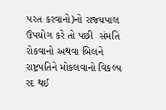પરત કરવાનો)નો રાજ્‍યપાલ ઉપયોગ કરે તો પછી  સંમતિ રોકવાનો અથવા બિલને રાષ્ટ્રપતિને મોકલવાનો વિકલ્‍પ રદ થઈ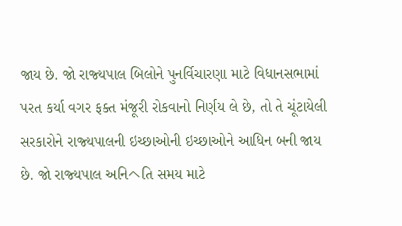જાય છે. જો રાજ્‍યપાલ બિલોને પુનર્વિચારણા માટે વિધાનસભામાં પરત કર્યા વગર ફક્‍ત મંજૂરી રોકવાનો નિર્ણય લે છે, તો તે ચૂંટાયેલી સરકારોને રાજ્‍યપાલની ઇચ્‍છાઓની ઇચ્‍છાઓને આધિન બની જાય છે. જો રાજ્‍યપાલ અનિヘતિ સમય માટે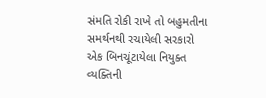સંમતિ રોકી રાખે તો બહુમતીના સમર્થનથી રચાયેલી સરકારો એક બિનચૂંટાયેલા નિયુક્‍ત વ્‍યક્‍તિની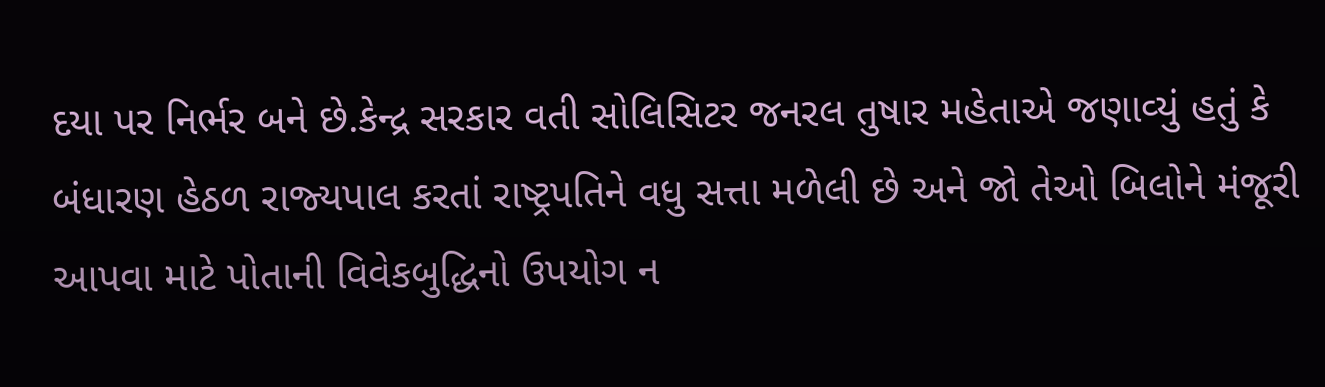દયા પર નિર્ભર બને છે.કેન્‍દ્ર સરકાર વતી સોલિસિટર જનરલ તુષાર મહેતાએ જણાવ્‍યું હતું કે બંધારણ હેઠળ રાજ્‍યપાલ કરતાં રાષ્ટ્રપતિને વધુ સત્તા મળેલી છે અને જો તેઓ બિલોને મંજૂરી આપવા માટે પોતાની વિવેકબુદ્ધિનો ઉપયોગ ન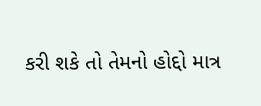કરી શકે તો તેમનો હોદ્દો માત્ર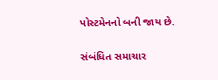પોસ્‍ટમેનનો બની જાય છે.

સંબંધિત સમાચાર